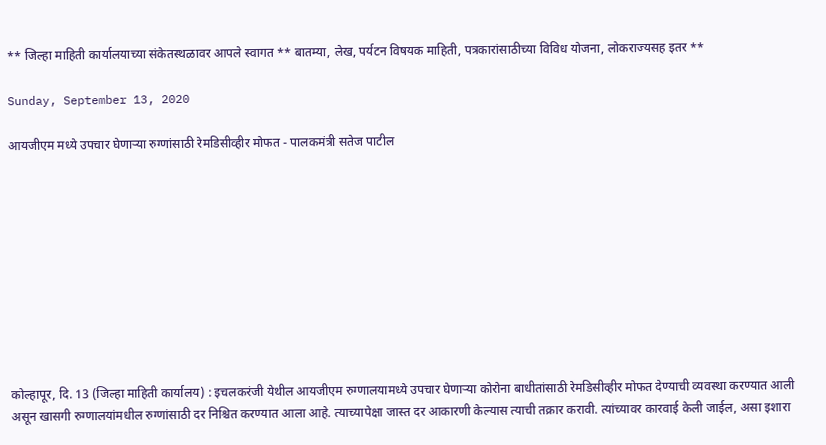** जिल्हा माहिती कार्यालयाच्या संकेतस्थळावर आपले स्वागत ** बातम्या, लेख, पर्यटन विषयक माहिती, पत्रकारांसाठीच्या विविध योजना, लोकराज्यसह इतर **

Sunday, September 13, 2020

आयजीएम मध्ये उपचार घेणाऱ्या रुग्णांसाठी रेमडिसीव्हीर मोफत - पालकमंत्री सतेज पाटील










कोल्हापूर, दि. 13 (जिल्हा माहिती कार्यालय) : इचलकरंजी येथील आयजीएम रुग्णालयामध्ये उपचार घेणाऱ्या कोरोना बाधीतांसाठी रेमडिसीव्हीर मोफत देण्याची व्यवस्था करण्यात आली असून खासगी रुग्णालयांमधील रुग्णांसाठी दर निश्चित करण्यात आला आहे. त्याच्यापेक्षा जास्त दर आकारणी केल्यास त्याची तक्रार करावी. त्यांच्यावर कारवाई केली जाईल, असा इशारा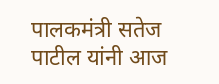पालकमंत्री सतेज पाटील यांनी आज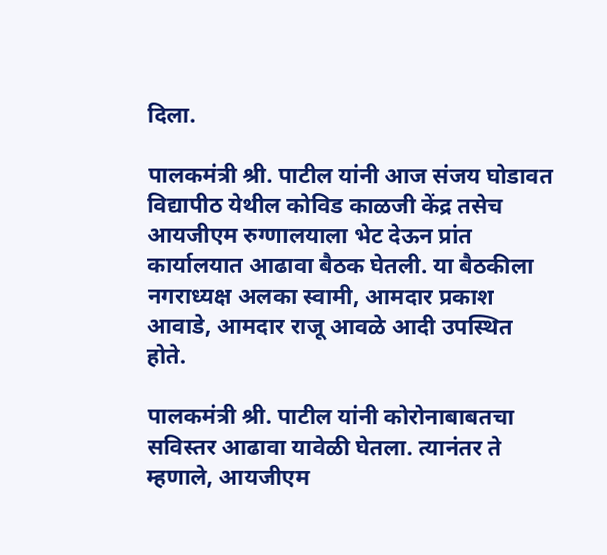दिला.

पालकमंत्री श्री. पाटील यांनी आज संजय घोडावत विद्यापीठ येथील कोविड काळजी केंद्र तसेच आयजीएम रुग्णालयाला भेट देऊन प्रांत कार्यालयात आढावा बैठक घेतली. या बैठकीला नगराध्यक्ष अलका स्वामी, आमदार प्रकाश आवाडे, आमदार राजू आवळे आदी उपस्थित होते.

पालकमंत्री श्री. पाटील यांनी कोरोनाबाबतचा सविस्तर आढावा यावेळी घेतला. त्यानंतर ते म्हणाले, आयजीएम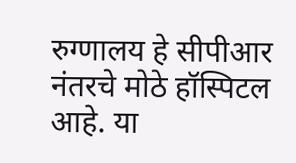रुग्णालय हे सीपीआर नंतरचे मोठे हॉस्पिटल आहे. या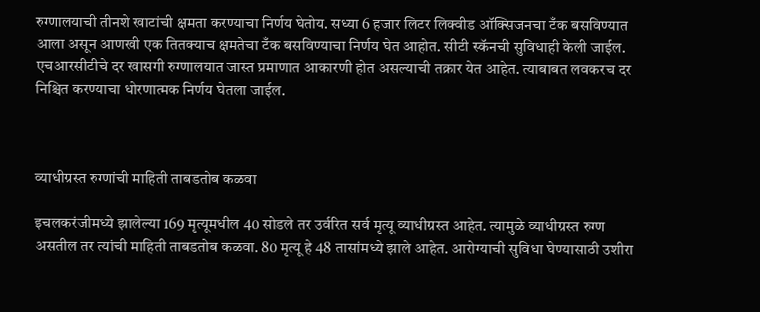रुग्णालयाची तीनशे खाटांची क्षमता करण्याचा निर्णय घेतोय. सध्या 6 हजार लिटर लिक्वीड ऑक्सिजनचा टँक बसविण्यात आला असून आणखी एक तितक्याच क्षमतेचा टँक बसविण्याचा निर्णय घेत आहोत. सीटी स्कॅनची सुविधाही केली जाईल. एचआरसीटीचे दर खासगी रुग्णालयात जास्त प्रमाणात आकारणी होत असल्याची तक्रार येत आहेत. त्याबाबत लवकरच दर निश्चित करण्याचा धोरणात्मक निर्णय घेतला जाईल.



व्याधीग्रस्त रुग्णांची माहिती ताबडतोब कळवा

इचलकरंजीमध्ये झालेल्या 169 मृत्यूमधील 40 सोडले तर उर्वरित सर्व मृत्यू व्याधीग्रस्त आहेत. त्यामुळे व्याधीग्रस्त रुग्ण असतील तर त्यांची माहिती ताबडतोब कळवा. 80 मृत्यू हे 48 तासांमध्ये झाले आहेत. आरोग्याची सुविधा घेण्यासाठी उशीरा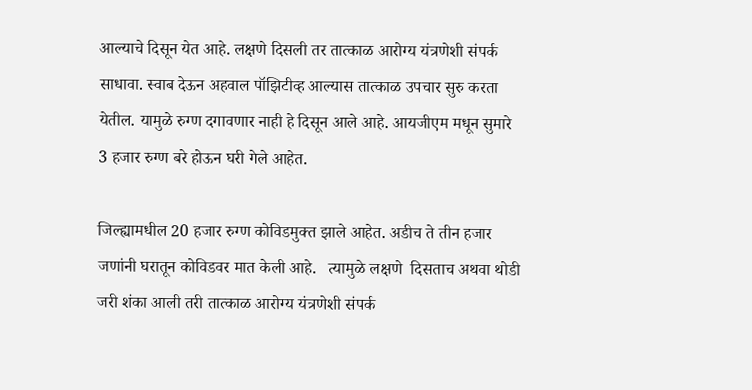आल्याचे दिसून येत आहे. लक्षणे दिसली तर तात्काळ आरोग्य यंत्रणेशी संपर्क साधावा. स्वाब देऊन अहवाल पॉझिटीव्ह आल्यास तात्काळ उपचार सुरु करता येतील. यामुळे रुग्ण दगावणार नाही हे दिसून आले आहे. आयजीएम मधून सुमारे 3 हजार रुग्ण बरे होऊन घरी गेले आहेत.

जिल्ह्यामधील 20 हजार रुग्ण कोविडमुक्त झाले आहेत. अडीच ते तीन हजार जणांनी घरातून कोविडवर मात केली आहे.   त्यामुळे लक्षणे  दिसताच अथवा थोडी जरी शंका आली तरी तात्काळ आरोग्य यंत्रणेशी संपर्क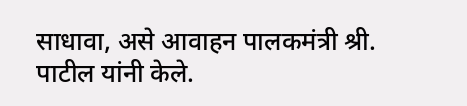साधावा, असे आवाहन पालकमंत्री श्री. पाटील यांनी केले.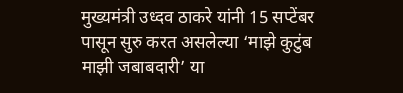मुख्यमंत्री उध्दव ठाकरे यांनी 15 सप्टेंबर पासून सुरु करत असलेल्या ‘माझे कुटुंब  माझी जबाबदारी’ या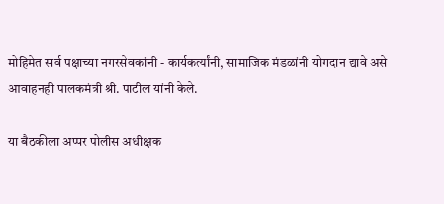मोहिमेत सर्व पक्षाच्या नगरसेवकांनी - कार्यकर्त्यांनी, सामाजिक मंडळांनी योगदान द्यावे असे आवाहनही पालकमंत्री श्री. पाटील यांनी केले.

या बैठकीला अप्पर पोलीस अधीक्षक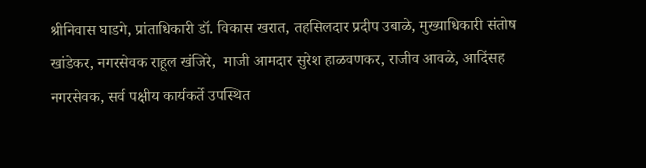श्रीनिवास घाडगे, प्रांताधिकारी डॉ. विकास खरात, तहसिलदार प्रदीप उबाळे, मुख्याधिकारी संतोष खांडेकर, नगरसेवक राहूल खंजिरे,  माजी आमदार सुरेश हाळवणकर, राजीव आवळे, आदिंसह नगरसेवक, सर्व पक्षीय कार्यकर्ते उपस्थित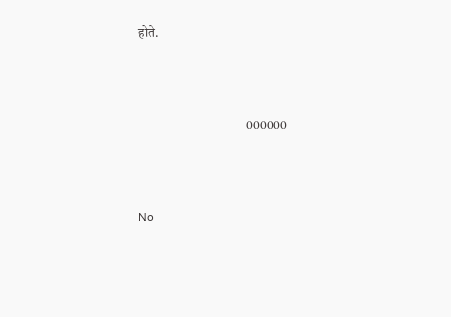होते.



                                         000000



No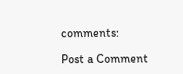comments:

Post a Comment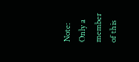Note: Only a member of this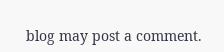blog may post a comment.